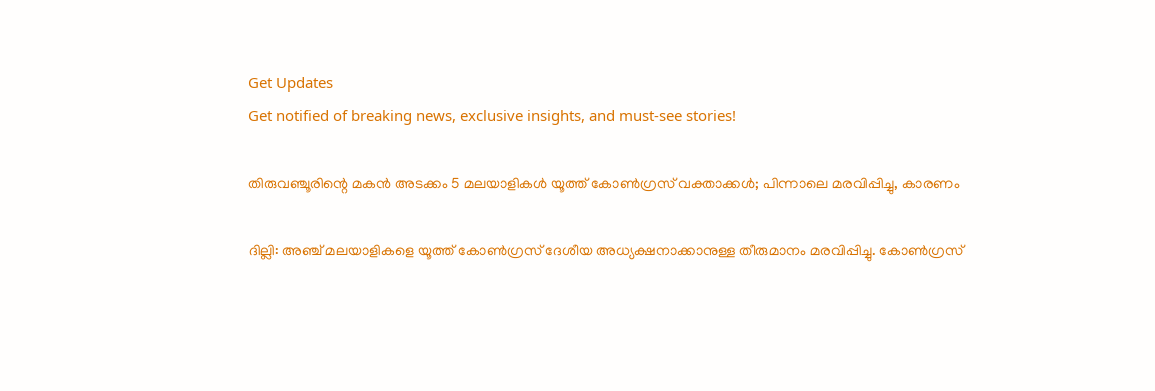Get Updates
Get notified of breaking news, exclusive insights, and must-see stories!

തിരുവഞ്ചൂരിന്റെ മകന്‍ അടക്കം 5 മലയാളികള്‍ യൂത്ത് കോണ്‍ഗ്രസ് വക്താക്കള്‍; പിന്നാലെ മരവിപ്പിച്ചു, കാരണം

ദില്ലി: അഞ്ച് മലയാളികളെ യൂത്ത് കോണ്‍ഗ്രസ് ദേശീയ അധ്യക്ഷനാക്കാനുള്ള തീരുമാനം മരവിപ്പിച്ചു. കോണ്‍ഗ്രസ്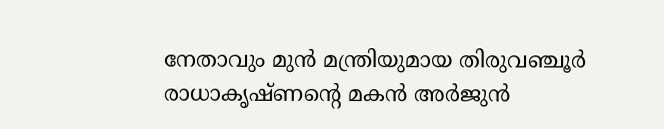നേതാവും മുന്‍ മന്ത്രിയുമായ തിരുവഞ്ചൂര്‍ രാധാകൃഷ്ണന്റെ മകന്‍ അര്‍ജുന്‍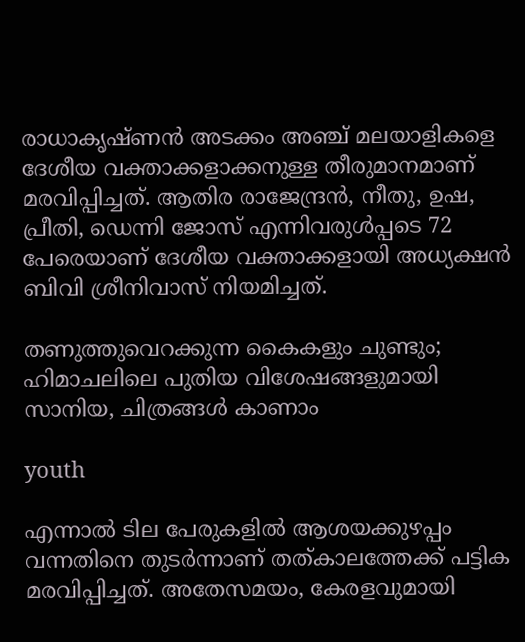രാധാകൃഷ്ണന്‍ അടക്കം അഞ്ച് മലയാളികളെ ദേശീയ വക്താക്കളാക്കനുള്ള തീരുമാനമാണ് മരവിപ്പിച്ചത്. ആതിര രാജേന്ദ്രന്‍, നീതു, ഉഷ, പ്രീതി, ഡെന്നി ജോസ് എന്നിവരുള്‍പ്പടെ 72 പേരെയാണ് ദേശീയ വക്താക്കളായി അധ്യക്ഷന്‍ ബിവി ശ്രീനിവാസ് നിയമിച്ചത്.

തണുത്തുവെറക്കുന്ന കൈകളും ചുണ്ടും; ഹിമാചലിലെ പുതിയ വിശേഷങ്ങളുമായി സാനിയ, ചിത്രങ്ങൾ കാണാം

youth

എന്നാല്‍ ടില പേരുകളില്‍ ആശയക്കുഴപ്പം വന്നതിനെ തുടര്‍ന്നാണ് തത്കാലത്തേക്ക് പട്ടിക മരവിപ്പിച്ചത്. അതേസമയം, കേരളവുമായി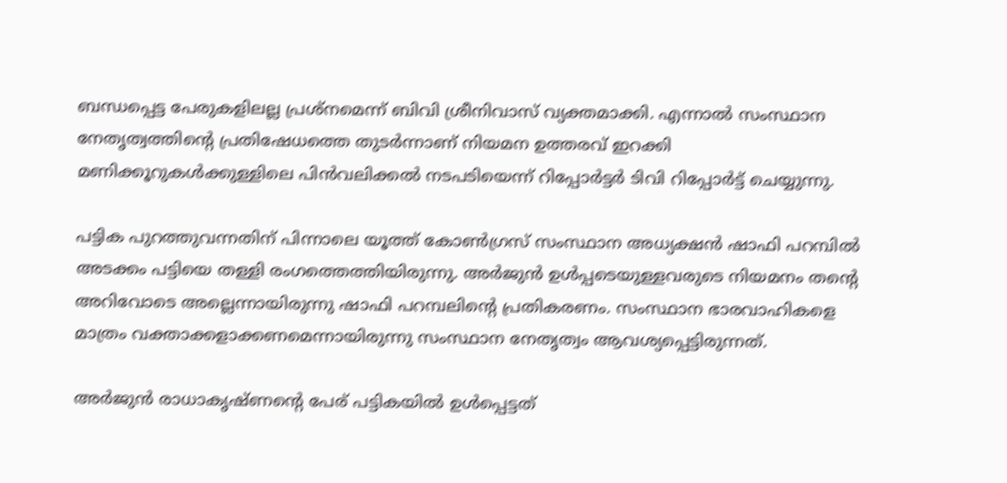ബന്ധപ്പെട്ട പേരുകളിലല്ല പ്രശ്‌നമെന്ന് ബിവി ശ്രീനിവാസ് വ്യക്തമാക്കി. എന്നാല്‍ സംസ്ഥാന നേതൃത്വത്തിന്റെ പ്രതിഷേധത്തെ തുടര്‍ന്നാണ് നിയമന ഉത്തരവ് ഇറക്കി മണിക്കൂറുകള്‍ക്കുള്ളിലെ പിന്‍വലിക്കല്‍ നടപടിയെന്ന് റിപ്പോര്‍ട്ടര്‍ ടിവി റിപ്പോര്‍ട്ട് ചെയ്യുന്നു.

പട്ടിക പുറത്തുവന്നതിന് പിന്നാലെ യൂത്ത് കോണ്‍ഗ്രസ് സംസ്ഥാന അധ്യക്ഷന്‍ ഷാഫി പറമ്പില്‍ അടക്കം പട്ടിയെ തള്ളി രംഗത്തെത്തിയിരുന്നു. അര്‍ജുന്‍ ഉള്‍പ്പടെയുള്ളവരുടെ നിയമനം തന്റെ അറിവോടെ അല്ലെന്നായിരുന്നു ഷാഫി പറമ്പലിന്റെ പ്രതികരണം. സംസ്ഥാന ഭാരവാഹികളെ മാത്രം വക്താക്കളാക്കണമെന്നായിരുന്നു സംസ്ഥാന നേതൃത്വം ആവശ്യപ്പെട്ടിരുന്നത്.

അര്‍ജുന്‍ രാധാകൃഷ്ണന്റെ പേര് പട്ടികയില്‍ ഉള്‍പ്പെട്ടത്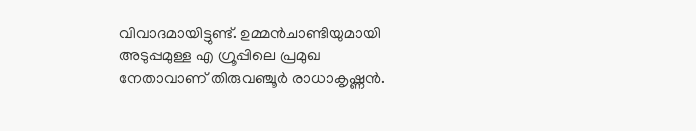വിവാദമായിട്ടുണ്ട്. ഉമ്മന്‍ചാണ്ടിയുമായി അടുപ്പമുള്ള എ ഗ്രൂപ്പിലെ പ്രമുഖ നേതാവാണ് തിരുവഞ്ചൂര്‍ രാധാകൃഷ്ണന്‍.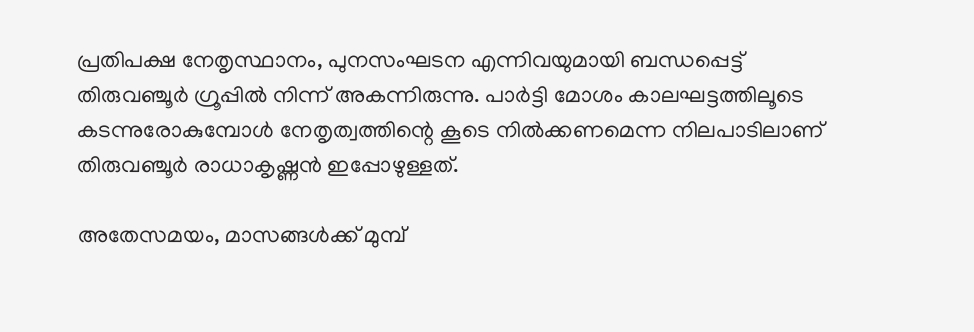പ്രതിപക്ഷ നേതൃസ്ഥാനം, പുനസംഘടന എന്നിവയുമായി ബന്ധപ്പെട്ട് തിരുവഞ്ചൂര്‍ ഗ്രൂപ്പില്‍ നിന്ന് അകന്നിരുന്നു. പാര്‍ട്ടി മോശം കാലഘട്ടത്തിലൂടെ കടന്നുരോകുമ്പോള്‍ നേതൃത്വത്തിന്റെ കൂടെ നില്‍ക്കണമെന്ന നിലപാടിലാണ് തിരുവഞ്ചൂര്‍ രാധാകൃഷ്ണന്‍ ഇപ്പോഴുള്ളത്.

അതേസമയം, മാസങ്ങള്‍ക്ക് മുമ്പ്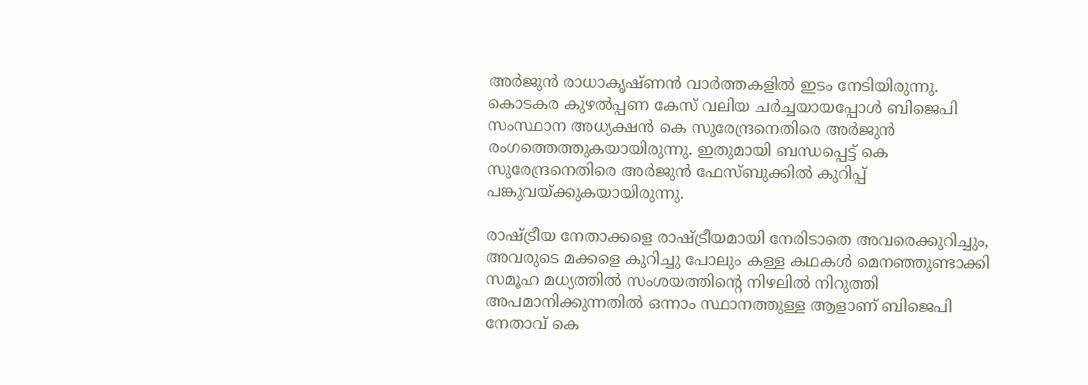അര്‍ജുന്‍ രാധാകൃഷ്ണന്‍ വാര്‍ത്തകളില്‍ ഇടം നേടിയിരുന്നു. കൊടകര കുഴല്‍പ്പണ കേസ് വലിയ ചര്‍ച്ചയായപ്പോള്‍ ബിജെപി സംസ്ഥാന അധ്യക്ഷന്‍ കെ സുരേന്ദ്രനെതിരെ അര്‍ജുന്‍ രംഗത്തെത്തുകയായിരുന്നു. ഇതുമായി ബന്ധപ്പെട്ട് കെ സുരേന്ദ്രനെതിരെ അര്‍ജുന്‍ ഫേസ്ബുക്കില്‍ കുറിപ്പ് പങ്കുവയ്ക്കുകയായിരുന്നു.

രാഷ്ട്രീയ നേതാക്കളെ രാഷ്ട്രീയമായി നേരിടാതെ അവരെക്കുറിച്ചും, അവരുടെ മക്കളെ കുറിച്ചു പോലും കള്ള കഥകള്‍ മെനഞ്ഞുണ്ടാക്കി സമൂഹ മധ്യത്തില്‍ സംശയത്തിന്റെ നിഴലില്‍ നിറുത്തി അപമാനിക്കുന്നതില്‍ ഒന്നാം സ്ഥാനത്തുള്ള ആളാണ് ബിജെപി നേതാവ് കെ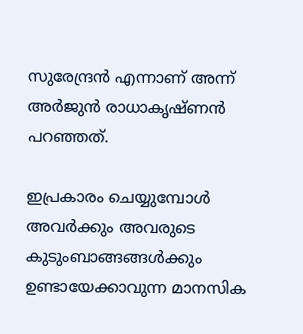സുരേന്ദ്രന്‍ എന്നാണ് അന്ന് അര്‍ജുന്‍ രാധാകൃഷ്ണന്‍ പറഞ്ഞത്.

ഇപ്രകാരം ചെയ്യുമ്പോള്‍ അവര്‍ക്കും അവരുടെ കുടുംബാങ്ങങ്ങള്‍ക്കും ഉണ്ടായേക്കാവുന്ന മാനസിക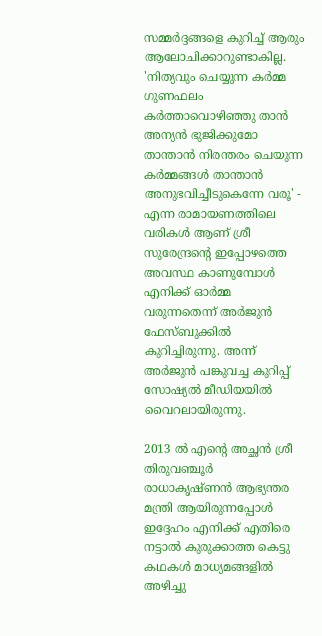സമ്മര്‍ദ്ദങ്ങളെ കുറിച്ച് ആരും ആലോചിക്കാറുണ്ടാകില്ല. 'നിത്യവും ചെയ്യുന്ന കര്‍മ്മ ഗുണഫലം കര്‍ത്താവൊഴിഞ്ഞു താന്‍ അന്യന്‍ ഭുജിക്കുമോ താന്താന്‍ നിരന്തരം ചെയുന്ന കര്‍മ്മങ്ങള്‍ താന്താന്‍ അനുഭവിച്ചീടുകെന്നേ വരൂ' - എന്ന രാമായണത്തിലെ വരികള്‍ ആണ് ശ്രീ സുരേന്ദ്രന്റെ ഇപ്പോഴത്തെ അവസ്ഥ കാണുമ്പോള്‍ എനിക്ക് ഓര്‍മ്മ വരുന്നതെന്ന് അര്‍ജുന്‍ ഫേസ്ബുക്കില്‍ കുറിച്ചിരുന്നു. അന്ന് അര്‍ജുന്‍ പങ്കുവച്ച കുറിപ്പ് സോഷ്യല്‍ മീഡിയയില്‍ വൈറലായിരുന്നു.

2013 ല്‍ എന്റെ അച്ഛന്‍ ശ്രീ തിരുവഞ്ചൂര്‍ രാധാകൃഷ്ണന്‍ ആഭ്യന്തര മന്ത്രി ആയിരുന്നപ്പോള്‍ ഇദ്ദേഹം എനിക്ക് എതിരെ നട്ടാല്‍ കുരുക്കാത്ത കെട്ടു കഥകള്‍ മാധ്യമങ്ങളില്‍ അഴിച്ചു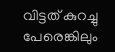വിട്ടത് കുറച്ചു പേരെങ്കിലും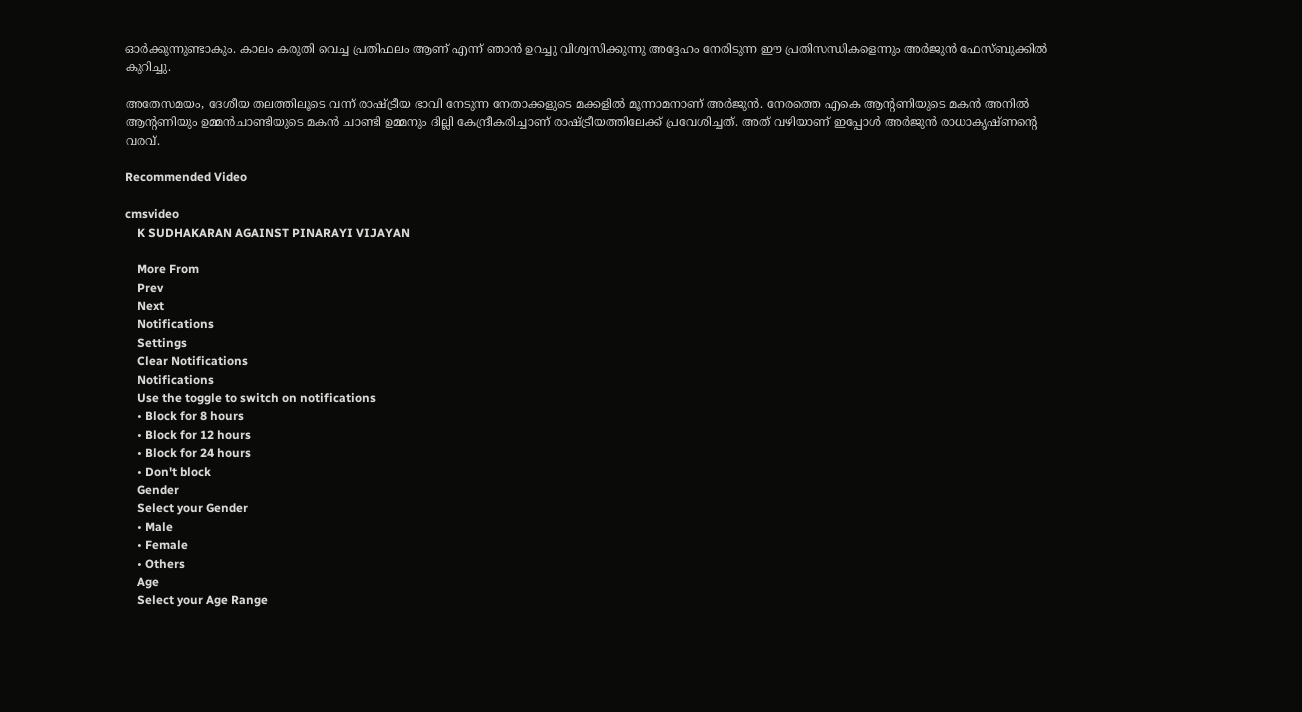ഓര്‍ക്കുന്നുണ്ടാകും. കാലം കരുതി വെച്ച പ്രതിഫലം ആണ് എന്ന് ഞാന്‍ ഉറച്ചു വിശ്വസിക്കുന്നു അദ്ദേഹം നേരിടുന്ന ഈ പ്രതിസന്ധികളെന്നും അര്‍ജുന്‍ ഫേസ്ബുക്കില്‍ കുറിച്ചു.

അതേസമയം, ദേശീയ തലത്തിലൂടെ വന്ന് രാഷ്ട്രീയ ഭാവി നേടുന്ന നേതാക്കളുടെ മക്കളില്‍ മൂന്നാമനാണ് അര്‍ജുന്‍. നേരത്തെ എകെ ആന്റണിയുടെ മകന്‍ അനില്‍ ആന്റണിയും ഉമ്മന്‍ചാണ്ടിയുടെ മകന്‍ ചാണ്ടി ഉമ്മനും ദില്ലി കേന്ദ്രീകരിച്ചാണ് രാഷ്ട്രീയത്തിലേക്ക് പ്രവേശിച്ചത്. അത് വഴിയാണ് ഇപ്പോള്‍ അര്‍ജുന്‍ രാധാകൃഷ്ണന്റെ വരവ്.

Recommended Video

cmsvideo
    K SUDHAKARAN AGAINST PINARAYI VIJAYAN

    More From
    Prev
    Next
    Notifications
    Settings
    Clear Notifications
    Notifications
    Use the toggle to switch on notifications
    • Block for 8 hours
    • Block for 12 hours
    • Block for 24 hours
    • Don't block
    Gender
    Select your Gender
    • Male
    • Female
    • Others
    Age
    Select your Age Range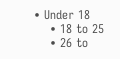• Under 18
    • 18 to 25
    • 26 to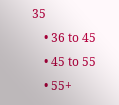35
    • 36 to 45
    • 45 to 55
    • 55+